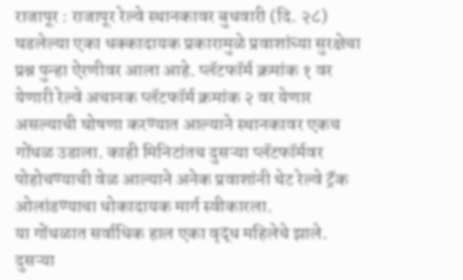राजापूर : राजापूर रेल्वे स्थानकावर बुधवारी (दि. २८) घडलेल्या एका धक्कादायक प्रकारामुळे प्रवाशांच्या सुरक्षेचा प्रश्न पुन्हा ऐरणीवर आला आहे. प्लॅटफॉर्म क्रमांक १ वर येणारी रेल्वे अचानक प्लॅटफॉर्म क्रमांक २ वर येणार असल्याची घोषणा करण्यात आल्याने स्थानकावर एकच गोंधळ उडाला. काही मिनिटांतच दुसऱ्या प्लॅटफॉर्मवर पोहोचण्याची वेळ आल्याने अनेक प्रवाशांनी थेट रेल्वे ट्रॅक ओलांडण्याचा धोकादायक मार्ग स्वीकारला.
या गोंधळात सर्वाधिक हाल एका वृद्ध महिलेचे झाले. दुसऱ्या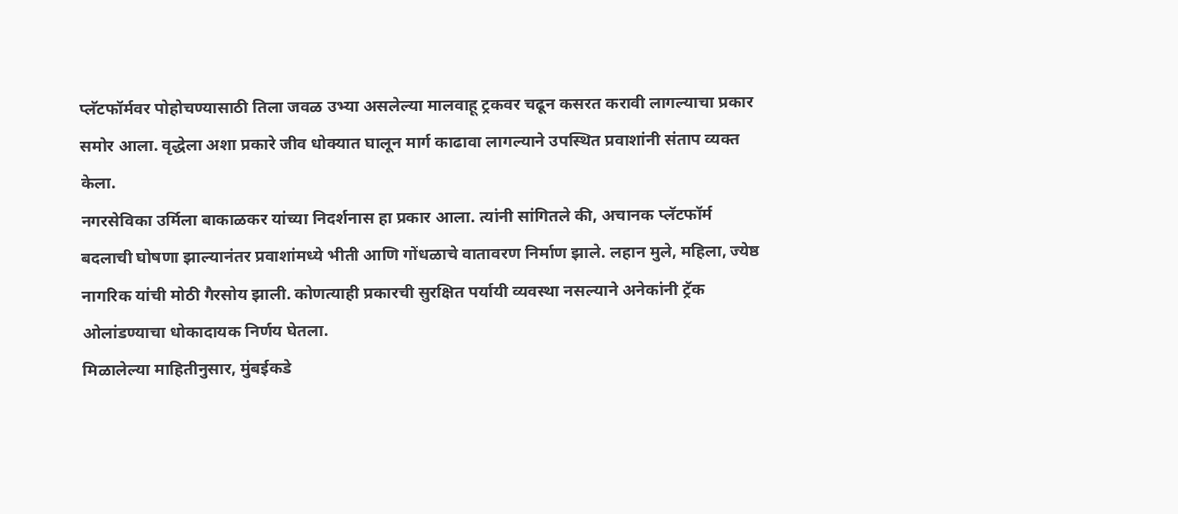प्लॅटफॉर्मवर पोहोचण्यासाठी तिला जवळ उभ्या असलेल्या मालवाहू ट्रकवर चढून कसरत करावी लागल्याचा प्रकार समोर आला. वृद्धेला अशा प्रकारे जीव धोक्यात घालून मार्ग काढावा लागल्याने उपस्थित प्रवाशांनी संताप व्यक्त केला.
नगरसेविका उर्मिला बाकाळकर यांच्या निदर्शनास हा प्रकार आला. त्यांनी सांगितले की, अचानक प्लॅटफॉर्म बदलाची घोषणा झाल्यानंतर प्रवाशांमध्ये भीती आणि गोंधळाचे वातावरण निर्माण झाले. लहान मुले, महिला, ज्येष्ठ नागरिक यांची मोठी गैरसोय झाली. कोणत्याही प्रकारची सुरक्षित पर्यायी व्यवस्था नसल्याने अनेकांनी ट्रॅक ओलांडण्याचा धोकादायक निर्णय घेतला.
मिळालेल्या माहितीनुसार, मुंबईकडे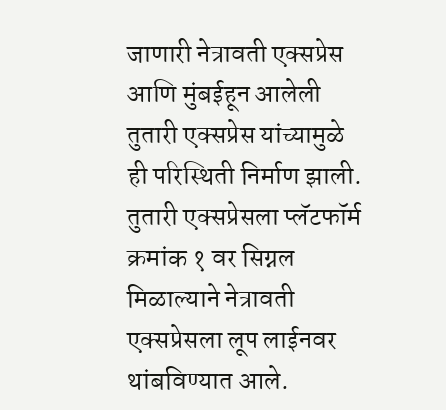जाणारी नेत्रावती एक्सप्रेस आणि मुंबईहून आलेली तुतारी एक्सप्रेस यांच्यामुळे ही परिस्थिती निर्माण झाली. तुतारी एक्सप्रेसला प्लॅटफॉर्म क्रमांक १ वर सिग्नल मिळाल्याने नेत्रावती एक्सप्रेसला लूप लाईनवर थांबविण्यात आले.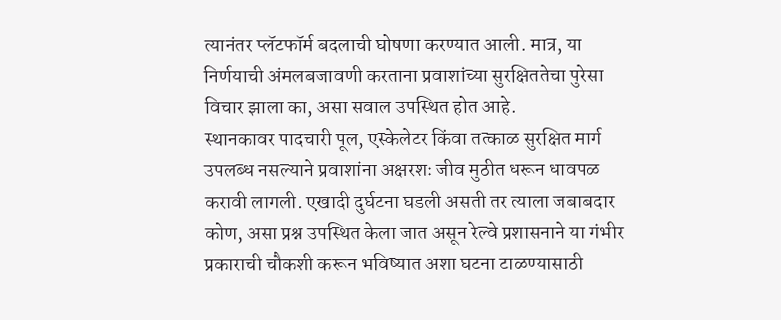त्यानंतर प्लॅटफॉर्म बदलाची घोषणा करण्यात आली. मात्र, या निर्णयाची अंमलबजावणी करताना प्रवाशांच्या सुरक्षिततेचा पुरेसा विचार झाला का, असा सवाल उपस्थित होत आहे.
स्थानकावर पादचारी पूल, एस्केलेटर किंवा तत्काळ सुरक्षित मार्ग उपलब्ध नसल्याने प्रवाशांना अक्षरशः जीव मुठीत धरून धावपळ करावी लागली. एखादी दुर्घटना घडली असती तर त्याला जबाबदार कोण, असा प्रश्न उपस्थित केला जात असून रेल्वे प्रशासनाने या गंभीर प्रकाराची चौकशी करून भविष्यात अशा घटना टाळण्यासाठी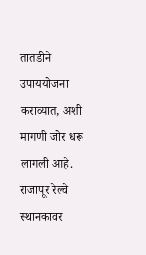तातडीने उपाययोजना कराव्यात, अशी मागणी जोर धरू लागली आहे.
राजापूर रेल्वे स्थानकावर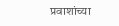प्रवाशांच्या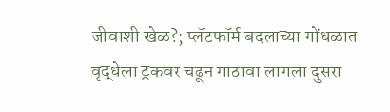जीवाशी खेळ?; प्लॅटफॉर्म बदलाच्या गोंधळात वृद्धेला ट्रकवर चढून गाठावा लागला दुसरा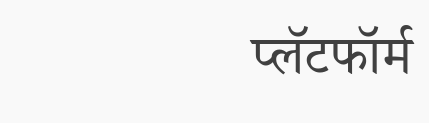प्लॅटफॉर्म